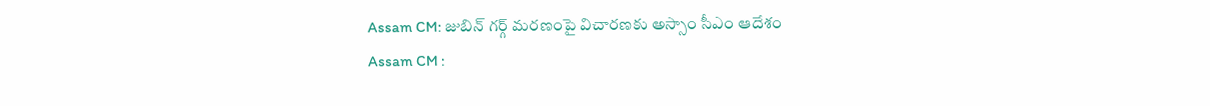Assam CM: జుబిన్ గర్గ్ మరణంపై విచారణకు అస్సాం సీఎం ఆదేశం
Assam CM :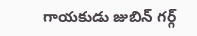గాయకుడు జుబిన్ గర్గ్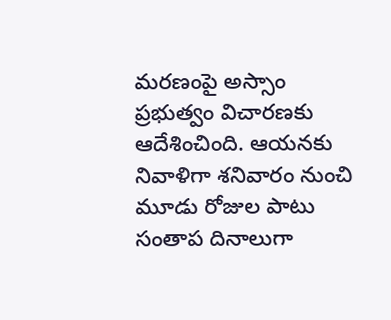మరణంపై అస్సాం ప్రభుత్వం విచారణకు ఆదేశించింది. ఆయనకు నివాళిగా శనివారం నుంచి మూడు రోజుల పాటు సంతాప దినాలుగా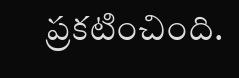ప్రకటించింది.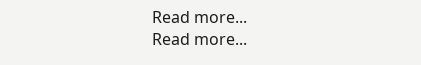Read more...
Read more...